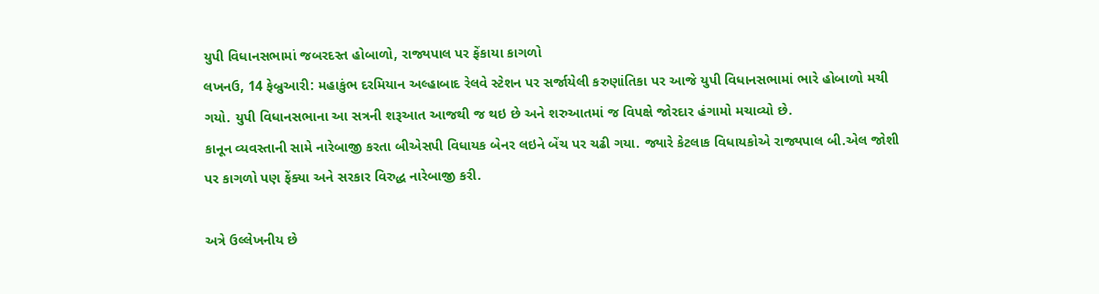યુપી વિધાનસભામાં જબરદસ્ત હોબાળો, રાજ્યપાલ પર ફેંકાયા કાગળો
લખનઉ, 14 ફેબ્રુઆરી: મહાકુંભ દરમિયાન અલ્હાબાદ રેલવે સ્ટેશન પર સર્જાયેલી કરુણાંતિકા પર આજે યુપી વિધાનસભામાં ભારે હોબાળો મચી ગયો. યુપી વિધાનસભાના આ સત્રની શરૂઆત આજથી જ થઇ છે અને શરુઆતમાં જ વિપક્ષે જોરદાર હંગામો મચાવ્યો છે.
કાનૂન વ્યવસ્તાની સામે નારેબાજી કરતા બીએસપી વિધાયક બેનર લઇને બેંચ પર ચઢી ગયા. જ્યારે કેટલાક વિધાયકોએ રાજ્યપાલ બી.એલ જોશી પર કાગળો પણ ફેંક્યા અને સરકાર વિરુદ્ધ નારેબાજી કરી.

અત્રે ઉલ્લેખનીય છે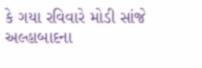કે ગયા રવિવારે મોડી સાંજે અલ્હાબાદના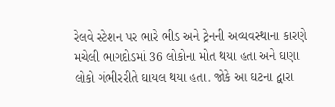રેલવે સ્ટેશન પર ભારે ભીડ અને ટ્રેનની અવ્યવસ્થાના કારણે મચેલી ભાગદોડમાં 36 લોકોના મોત થયા હતા અને ઘણા લોકો ગંભીરરીતે ઘાયલ થયા હતા. જોકે આ ઘટના દ્વારા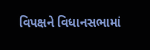વિપક્ષને વિધાનસભામાં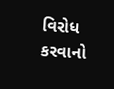વિરોધ કરવાનો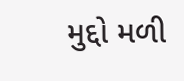મુદ્દો મળી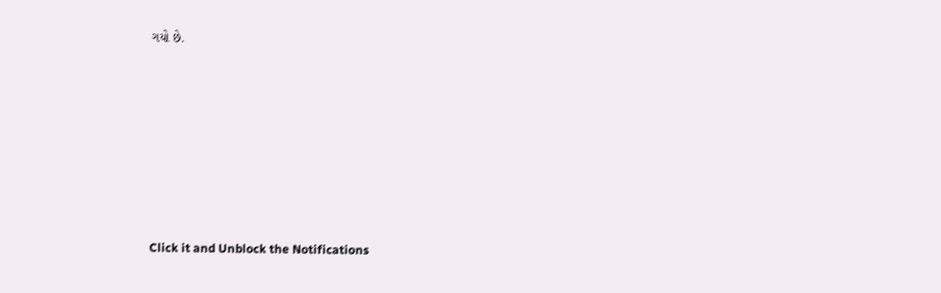ગયો છે.












Click it and Unblock the Notifications